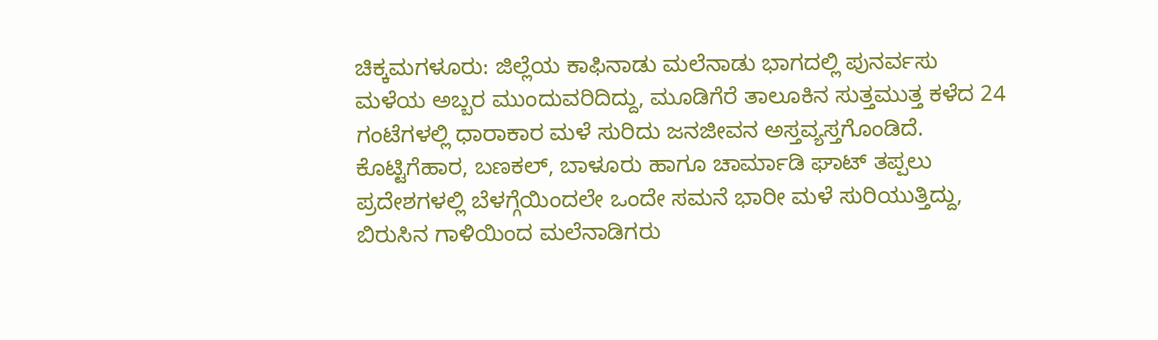ಚಿಕ್ಕಮಗಳೂರು: ಜಿಲ್ಲೆಯ ಕಾಫಿನಾಡು ಮಲೆನಾಡು ಭಾಗದಲ್ಲಿ ಪುನರ್ವಸು ಮಳೆಯ ಅಬ್ಬರ ಮುಂದುವರಿದಿದ್ದು, ಮೂಡಿಗೆರೆ ತಾಲೂಕಿನ ಸುತ್ತಮುತ್ತ ಕಳೆದ 24 ಗಂಟೆಗಳಲ್ಲಿ ಧಾರಾಕಾರ ಮಳೆ ಸುರಿದು ಜನಜೀವನ ಅಸ್ತವ್ಯಸ್ತಗೊಂಡಿದೆ. ಕೊಟ್ಟಿಗೆಹಾರ, ಬಣಕಲ್, ಬಾಳೂರು ಹಾಗೂ ಚಾರ್ಮಾಡಿ ಘಾಟ್ ತಪ್ಪಲು ಪ್ರದೇಶಗಳಲ್ಲಿ ಬೆಳಗ್ಗೆಯಿಂದಲೇ ಒಂದೇ ಸಮನೆ ಭಾರೀ ಮಳೆ ಸುರಿಯುತ್ತಿದ್ದು, ಬಿರುಸಿನ ಗಾಳಿಯಿಂದ ಮಲೆನಾಡಿಗರು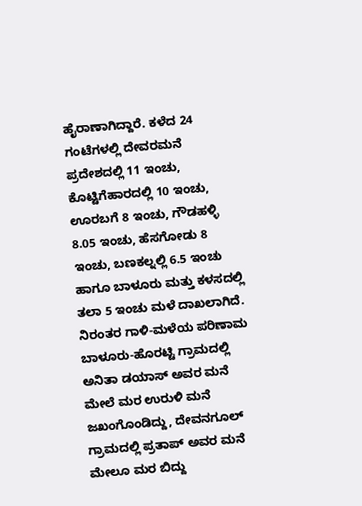ಹೈರಾಣಾಗಿದ್ದಾರೆ. ಕಳೆದ 24 ಗಂಟೆಗಳಲ್ಲಿ ದೇವರಮನೆ ಪ್ರದೇಶದಲ್ಲಿ 11 ಇಂಚು, ಕೊಟ್ಟಿಗೆಹಾರದಲ್ಲಿ 10 ಇಂಚು, ಊರಬಗೆ 8 ಇಂಚು, ಗೌಡಹಳ್ಳಿ 8.05 ಇಂಚು, ಹೆಸಗೋಡು 8 ಇಂಚು, ಬಣಕಲ್ನಲ್ಲಿ 6.5 ಇಂಚು ಹಾಗೂ ಬಾಳೂರು ಮತ್ತು ಕಳಸದಲ್ಲಿ ತಲಾ 5 ಇಂಚು ಮಳೆ ದಾಖಲಾಗಿದೆ. ನಿರಂತರ ಗಾಳಿ-ಮಳೆಯ ಪರಿಣಾಮ ಬಾಳೂರು-ಹೊರಟ್ಟಿ ಗ್ರಾಮದಲ್ಲಿ ಅನಿತಾ ಡಯಾಸ್ ಅವರ ಮನೆ ಮೇಲೆ ಮರ ಉರುಳಿ ಮನೆ ಜಖಂಗೊಂಡಿದ್ದು, ದೇವನಗೂಲ್ ಗ್ರಾಮದಲ್ಲಿ ಪ್ರತಾಪ್ ಅವರ ಮನೆ ಮೇಲೂ ಮರ ಬಿದ್ದು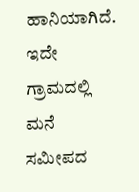ಹಾನಿಯಾಗಿದೆ. ಇದೇ ಗ್ರಾಮದಲ್ಲಿ ಮನೆ ಸಮೀಪದ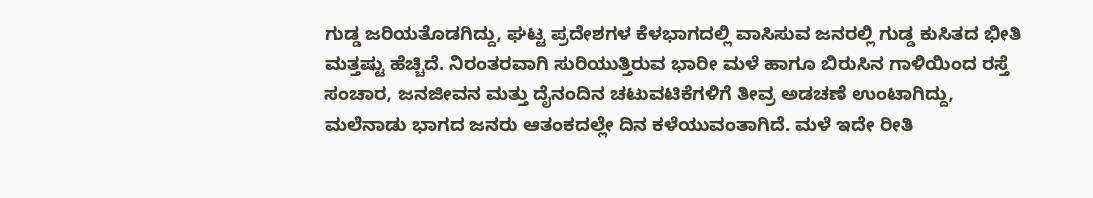ಗುಡ್ಡ ಜರಿಯತೊಡಗಿದ್ದು, ಘಟ್ಟ ಪ್ರದೇಶಗಳ ಕೆಳಭಾಗದಲ್ಲಿ ವಾಸಿಸುವ ಜನರಲ್ಲಿ ಗುಡ್ಡ ಕುಸಿತದ ಭೀತಿ ಮತ್ತಷ್ಟು ಹೆಚ್ಚಿದೆ. ನಿರಂತರವಾಗಿ ಸುರಿಯುತ್ತಿರುವ ಭಾರೀ ಮಳೆ ಹಾಗೂ ಬಿರುಸಿನ ಗಾಳಿಯಿಂದ ರಸ್ತೆ ಸಂಚಾರ, ಜನಜೀವನ ಮತ್ತು ದೈನಂದಿನ ಚಟುವಟಿಕೆಗಳಿಗೆ ತೀವ್ರ ಅಡಚಣೆ ಉಂಟಾಗಿದ್ದು, ಮಲೆನಾಡು ಭಾಗದ ಜನರು ಆತಂಕದಲ್ಲೇ ದಿನ ಕಳೆಯುವಂತಾಗಿದೆ. ಮಳೆ ಇದೇ ರೀತಿ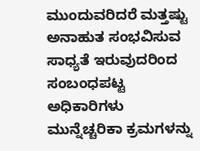ಮುಂದುವರಿದರೆ ಮತ್ತಷ್ಟು ಅನಾಹುತ ಸಂಭವಿಸುವ ಸಾಧ್ಯತೆ ಇರುವುದರಿಂದ ಸಂಬಂಧಪಟ್ಟ ಅಧಿಕಾರಿಗಳು ಮುನ್ನೆಚ್ಚರಿಕಾ ಕ್ರಮಗಳನ್ನು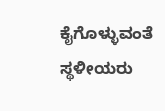ಕೈಗೊಳ್ಳುವಂತೆ ಸ್ಥಳೀಯರು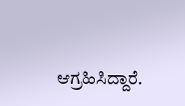ಆಗ್ರಹಿಸಿದ್ದಾರೆ.